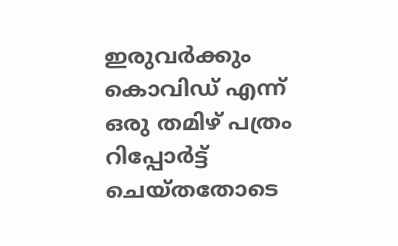ഇരുവര്‍ക്കും കൊവിഡ് എന്ന് ഒരു തമിഴ് പത്രം റിപ്പോര്‍ട്ട് ചെയ്‌തതോടെ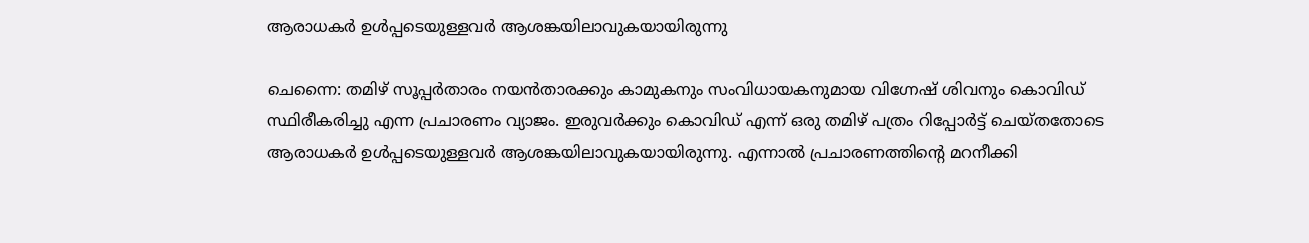ആരാധകര്‍ ഉള്‍പ്പടെയുള്ളവര്‍ ആശങ്കയിലാവുകയായിരുന്നു

ചെന്നൈ: തമിഴ് സൂപ്പര്‍താരം നയന്‍താരക്കും കാമുകനും സംവിധായകനുമായ വിഗ്നേഷ് ശിവനും കൊവിഡ് സ്ഥിരീകരിച്ചു എന്ന പ്രചാരണം വ്യാജം. ഇരുവര്‍ക്കും കൊവിഡ് എന്ന് ഒരു തമിഴ് പത്രം റിപ്പോര്‍ട്ട് ചെയ്‌തതോടെ ആരാധകര്‍ ഉള്‍പ്പടെയുള്ളവര്‍ ആശങ്കയിലാവുകയായിരുന്നു. എന്നാല്‍ പ്രചാരണത്തിന്‍റെ മറനീക്കി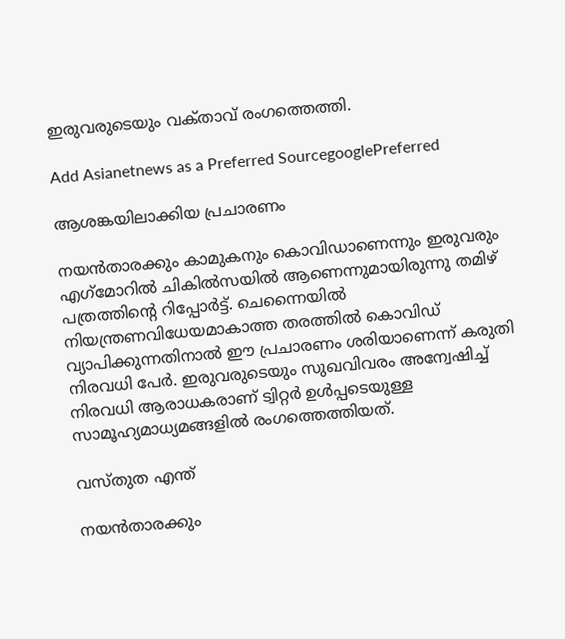ഇരുവരുടെയും വക്‌താവ് രംഗത്തെത്തി.

Add Asianetnews as a Preferred SourcegooglePreferred

ആശങ്കയിലാക്കിയ പ്രചാരണം

നയന്‍താരക്കും കാമുകനും കൊവിഡാണെന്നും ഇരുവരും എഗ്‌മോറില്‍ ചികില്‍സയില്‍ ആണെന്നുമായിരുന്നു തമിഴ് പത്രത്തിന്‍റെ റിപ്പോര്‍ട്ട്. ചെന്നൈയില്‍ നിയന്ത്രണവിധേയമാകാത്ത തരത്തില്‍ കൊവിഡ് വ്യാപിക്കുന്നതിനാല്‍ ഈ പ്രചാരണം ശരിയാണെന്ന് കരുതി നിരവധി പേര്‍. ഇരുവരുടെയും സുഖവിവരം അന്വേഷിച്ച് നിരവധി ആരാധകരാണ് ട്വിറ്റര്‍ ഉള്‍പ്പടെയുള്ള സാമൂഹ്യമാധ്യമങ്ങളില്‍ രംഗത്തെത്തിയത്.

വസ്‌തുത എന്ത്

നയന്‍താരക്കും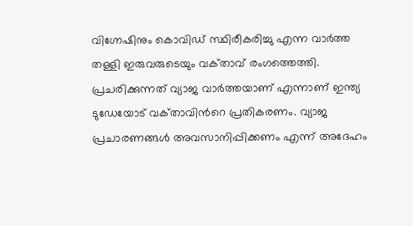വിഗ്നേഷിനും കൊവിഡ് സ്ഥിരീകരിച്ചു എന്ന വാര്‍ത്ത തള്ളി ഇരുവരുടെയും വക്‌താവ് രംഗത്തെത്തി. പ്രചരിക്കുന്നത് വ്യാജ വാര്‍ത്തയാണ് എന്നാണ് ഇന്ത്യ ടുഡേയോട് വക്‌താവിന്‍റെ പ്രതികരണം. വ്യാജ പ്രചാരണങ്ങള്‍ അവസാനിപ്പിക്കണം എന്ന് അദേഹം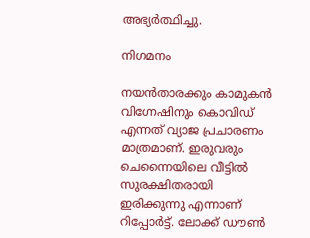അഭ്യര്‍ത്ഥിച്ചു.

നിഗമനം

നയന്‍താരക്കും കാമുകന്‍ വിഗ്നേഷിനും കൊവിഡ് എന്നത് വ്യാജ പ്രചാരണം മാത്രമാണ്. ഇരുവരും ചെന്നൈയിലെ വീട്ടില്‍ സുരക്ഷിതരായി ഇരിക്കുന്നു എന്നാണ് റിപ്പോര്‍ട്ട്. ലോക്ക് ഡൗണ്‍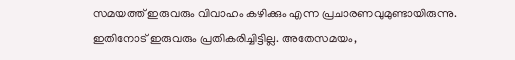സമയത്ത് ഇരുവരും വിവാഹം കഴിക്കും എന്ന പ്രചാരണവുമുണ്ടായിരുന്നു. ഇതിനോട് ഇരുവരും പ്രതികരിച്ചിട്ടില്ല. അതേസമയം,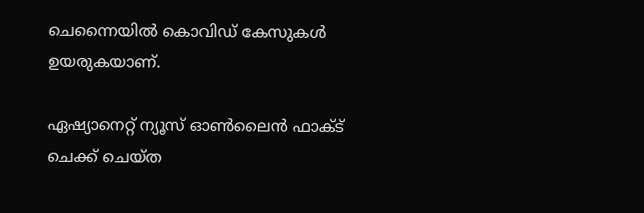ചെന്നൈയില്‍ കൊവിഡ് കേസുകള്‍ ഉയരുകയാണ്.

ഏഷ്യാനെറ്റ് ന്യൂസ് ഓണ്‍ലൈന്‍ ഫാക്‌ട് ചെക്ക് ചെയ്‌ത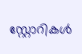സ്റ്റോറികള്‍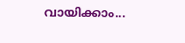വായിക്കാം...